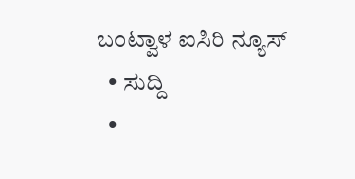ಬಂಟ್ವಾಳ ಐಸಿರಿ ನ್ಯೂಸ್
  • ಸುದ್ದಿ
  •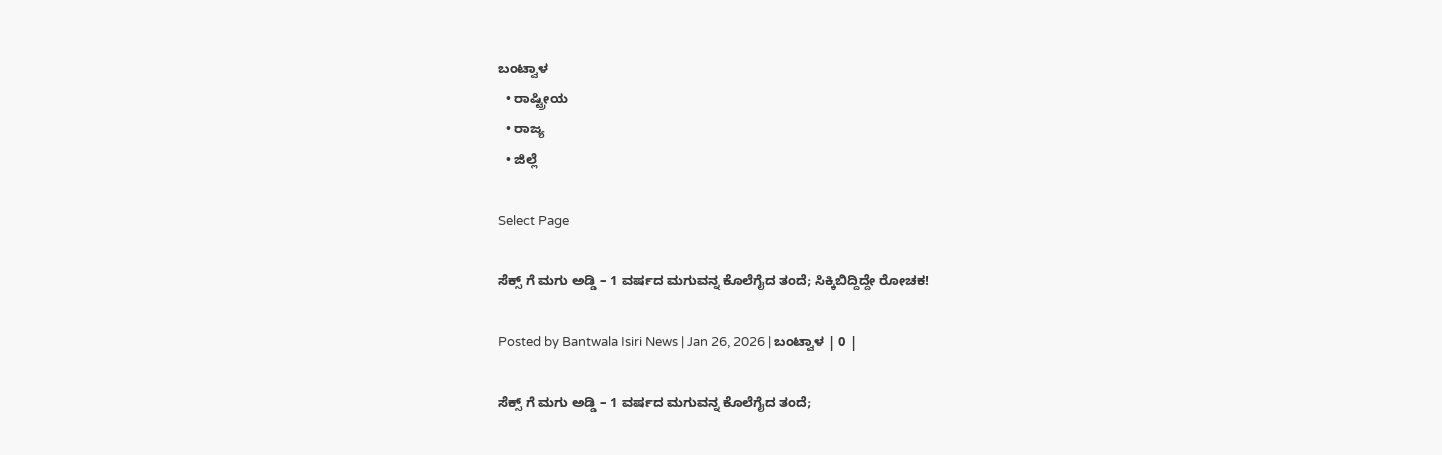ಬಂಟ್ವಾಳ
  • ರಾಷ್ಟ್ರೀಯ
  • ರಾಜ್ಯ
  • ಜಿಲ್ಲೆ

Select Page

ಸೆಕ್ಸ್ ಗೆ ಮಗು ಅಡ್ಡಿ – 1 ವರ್ಷದ ಮಗುವನ್ನ ಕೊಲೆಗೈದ ತಂದೆ; ಸಿಕ್ಕಿಬಿದ್ದಿದ್ದೇ ರೋಚಕ!

Posted by Bantwala Isiri News | Jan 26, 2026 | ಬಂಟ್ವಾಳ | 0 |

ಸೆಕ್ಸ್ ಗೆ ಮಗು ಅಡ್ಡಿ – 1 ವರ್ಷದ ಮಗುವನ್ನ ಕೊಲೆಗೈದ ತಂದೆ;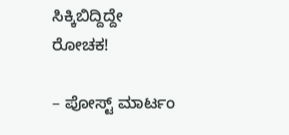ಸಿಕ್ಕಿಬಿದ್ದಿದ್ದೇ ರೋಚಕ!

– ಪೋಸ್ಟ್ ಮಾರ್ಟಂ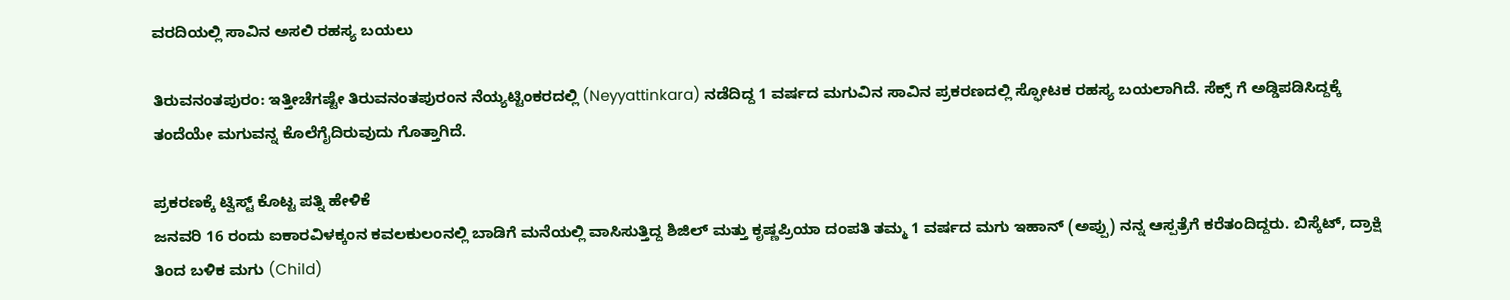ವರದಿಯಲ್ಲಿ ಸಾವಿನ ಅಸಲಿ ರಹಸ್ಯ ಬಯಲು

ತಿರುವನಂತಪುರಂ: ಇತ್ತೀಚೆಗಷ್ಟೇ ತಿರುವನಂತಪುರಂನ ನೆಯ್ಯಟ್ಟಿಂಕರದಲ್ಲಿ (Neyyattinkara) ನಡೆದಿದ್ದ 1 ವರ್ಷದ ಮಗುವಿನ ಸಾವಿನ ಪ್ರಕರಣದಲ್ಲಿ ಸ್ಫೋಟಕ ರಹಸ್ಯ ಬಯಲಾಗಿದೆ. ಸೆಕ್ಸ್‌ ಗೆ ಅಡ್ಡಿಪಡಿಸಿದ್ದಕ್ಕೆ ತಂದೆಯೇ ಮಗುವನ್ನ ಕೊಲೆಗೈದಿರುವುದು ಗೊತ್ತಾಗಿದೆ.

ಪ್ರಕರಣಕ್ಕೆ ಟ್ವಿಸ್ಟ್‌ ಕೊಟ್ಟ ಪತ್ನಿ ಹೇಳಿಕೆ
ಜನವರಿ 16 ರಂದು ಐಕಾರವಿಳಕ್ಕಂನ ಕವಲಕುಲಂನಲ್ಲಿ ಬಾಡಿಗೆ ಮನೆಯಲ್ಲಿ ವಾಸಿಸುತ್ತಿದ್ದ ಶಿಜಿಲ್ ಮತ್ತು ಕೃಷ್ಣಪ್ರಿಯಾ ದಂಪತಿ ತಮ್ಮ 1 ವರ್ಷದ ಮಗು ಇಹಾನ್ (ಅಪ್ಪು) ನನ್ನ ಆಸ್ಪತ್ರೆಗೆ ಕರೆತಂದಿದ್ದರು. ಬಿಸ್ಕೆಟ್‌, ದ್ರಾಕ್ಷಿ ತಿಂದ ಬಳಿಕ ಮಗು (Child)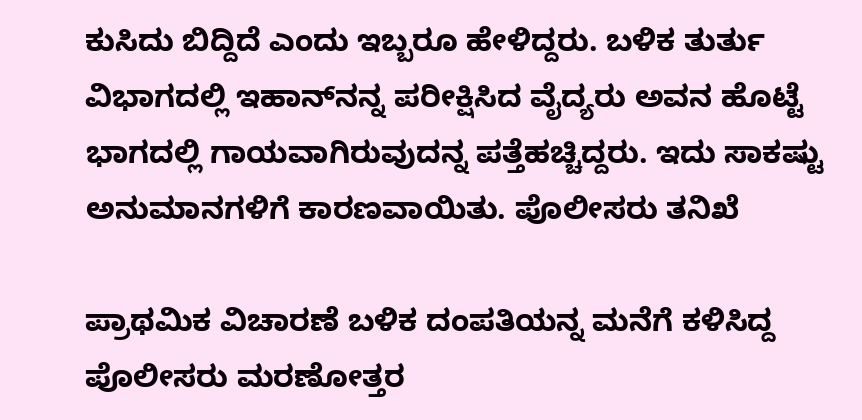ಕುಸಿದು ಬಿದ್ದಿದೆ ಎಂದು ಇಬ್ಬರೂ ಹೇಳಿದ್ದರು. ಬಳಿಕ ತುರ್ತು ವಿಭಾಗದಲ್ಲಿ ಇಹಾನ್‌ನನ್ನ ಪರೀಕ್ಷಿಸಿದ ವೈದ್ಯರು ಅವನ ಹೊಟ್ಟೆ ಭಾಗದಲ್ಲಿ ಗಾಯವಾಗಿರುವುದನ್ನ ಪತ್ತೆಹಚ್ಚಿದ್ದರು. ಇದು ಸಾಕಷ್ಟು ಅನುಮಾನಗಳಿಗೆ ಕಾರಣವಾಯಿತು. ಪೊಲೀಸರು ತನಿಖೆ

ಪ್ರಾಥಮಿಕ ವಿಚಾರಣೆ ಬಳಿಕ ದಂಪತಿಯನ್ನ ಮನೆಗೆ ಕಳಿಸಿದ್ದ ಪೊಲೀಸರು ಮರಣೋತ್ತರ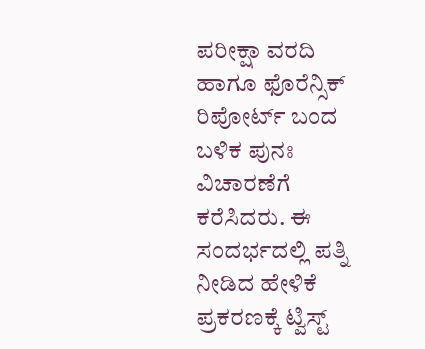ಪರೀಕ್ಷಾ ವರದಿ ಹಾಗೂ ಫೊರೆನ್ಸಿಕ್ ರಿಪೋರ್ಟ್ ಬಂದ ಬಳಿಕ ಪುನಃ ವಿಚಾರಣೆಗೆ ಕರೆಸಿದರು. ಈ ಸಂದರ್ಭದಲ್ಲಿ ಪತ್ನಿ ನೀಡಿದ ಹೇಳಿಕೆ ಪ್ರಕರಣಕ್ಕೆ ಟ್ವಿಸ್ಟ್‌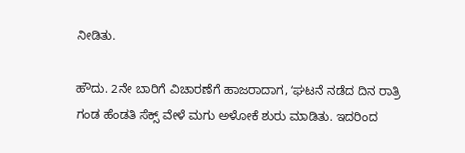ನೀಡಿತು.

ಹೌದು. 2ನೇ ಬಾರಿಗೆ ವಿಚಾರಣೆಗೆ ಹಾಜರಾದಾಗ, ʻಘಟನೆ ನಡೆದ ದಿನ ರಾತ್ರಿ ಗಂಡ ಹೆಂಡತಿ ಸೆಕ್ಸ್ ವೇಳೆ ಮಗು ಅಳೋಕೆ ಶುರು ಮಾಡಿತು. ಇದರಿಂದ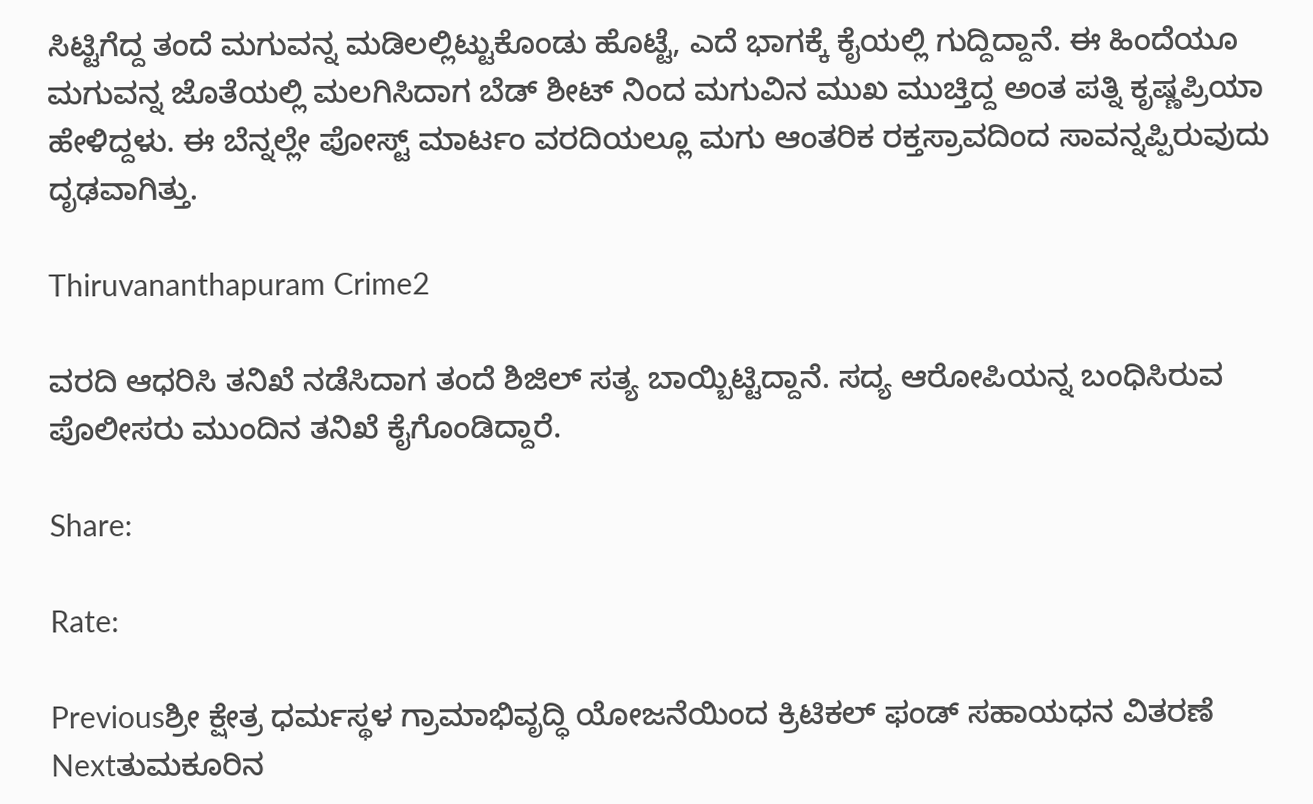ಸಿಟ್ಟಿಗೆದ್ದ ತಂದೆ ಮಗುವನ್ನ ಮಡಿಲಲ್ಲಿಟ್ಟುಕೊಂಡು ಹೊಟ್ಟೆ, ಎದೆ ಭಾಗಕ್ಕೆ ಕೈಯಲ್ಲಿ ಗುದ್ದಿದ್ದಾನೆ. ಈ ಹಿಂದೆಯೂ ಮಗುವನ್ನ ಜೊತೆಯಲ್ಲಿ ಮಲಗಿಸಿದಾಗ ಬೆಡ್ ಶೀಟ್ ನಿಂದ ಮಗುವಿನ ಮುಖ ಮುಚ್ತಿದ್ದ ಅಂತ ಪತ್ನಿ ಕೃಷ್ಣಪ್ರಿಯಾ ಹೇಳಿದ್ದಳು. ಈ ಬೆನ್ನಲ್ಲೇ ಪೋಸ್ಟ್‌ ಮಾರ್ಟಂ ವರದಿಯಲ್ಲೂ ಮಗು ಆಂತರಿಕ ರಕ್ತಸ್ರಾವದಿಂದ ಸಾವನ್ನಪ್ಪಿರುವುದು ದೃಢವಾಗಿತ್ತು.

Thiruvananthapuram Crime2

ವರದಿ ಆಧರಿಸಿ ತನಿಖೆ ನಡೆಸಿದಾಗ ತಂದೆ ಶಿಜಿಲ್‌ ಸತ್ಯ ಬಾಯ್ಬಿಟ್ಟಿದ್ದಾನೆ. ಸದ್ಯ ಆರೋಪಿಯನ್ನ ಬಂಧಿಸಿರುವ ಪೊಲೀಸರು ಮುಂದಿನ ತನಿಖೆ ಕೈಗೊಂಡಿದ್ದಾರೆ.

Share:

Rate:

Previousಶ್ರೀ ಕ್ಷೇತ್ರ ಧರ್ಮಸ್ಥಳ ಗ್ರಾಮಾಭಿವೃದ್ಧಿ ಯೋಜನೆಯಿಂದ ಕ್ರಿಟಿಕಲ್ ಫಂಡ್ ಸಹಾಯಧನ ವಿತರಣೆ
Nextತುಮಕೂರಿನ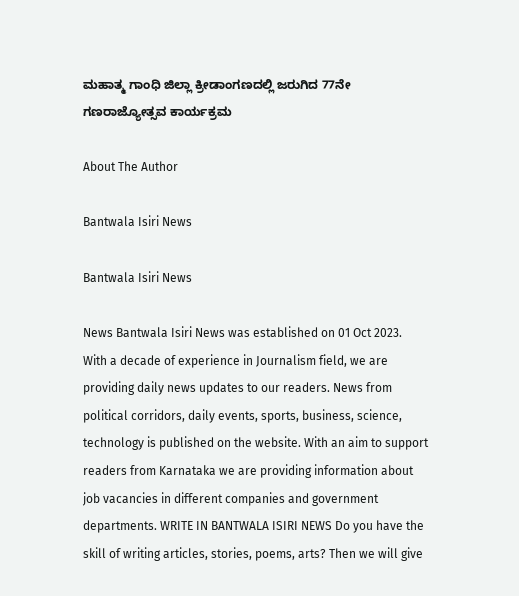ಮಹಾತ್ಮ ಗಾಂಧಿ ಜಿಲ್ಲಾ ಕ್ರೀಡಾಂಗಣದಲ್ಲಿ ಜರುಗಿದ 77ನೇ ಗಣರಾಜ್ಯೋತ್ಸವ ಕಾರ್ಯಕ್ರಮ

About The Author

Bantwala Isiri News

Bantwala Isiri News

News Bantwala Isiri News was established on 01 Oct 2023. With a decade of experience in Journalism field, we are providing daily news updates to our readers. News from political corridors, daily events, sports, business, science, technology is published on the website. With an aim to support readers from Karnataka we are providing information about job vacancies in different companies and government departments. WRITE IN BANTWALA ISIRI NEWS Do you have the skill of writing articles, stories, poems, arts? Then we will give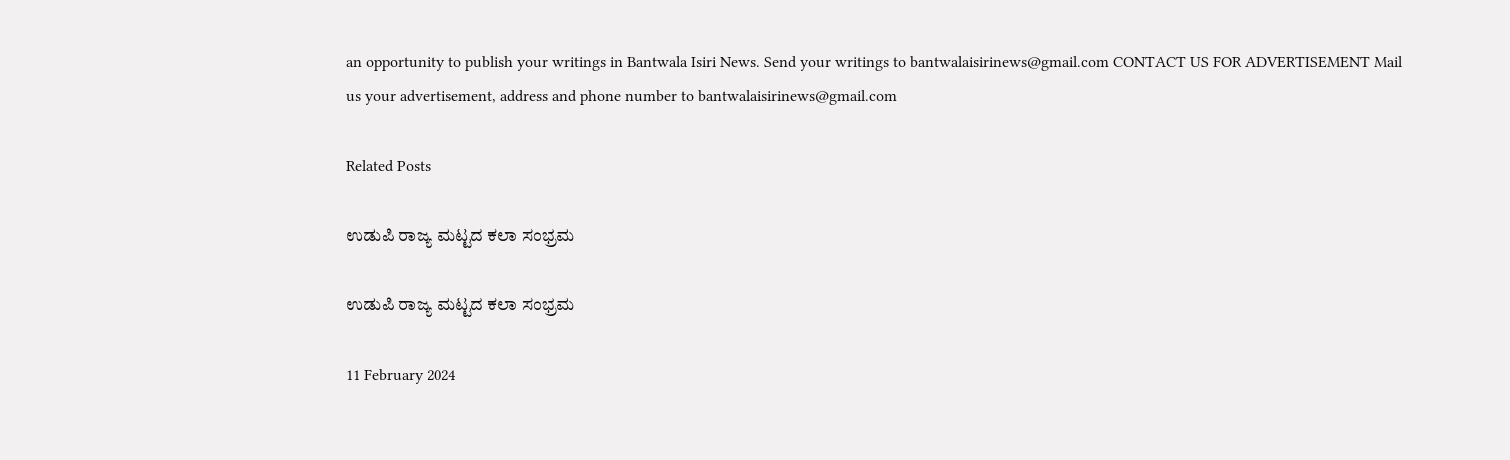an opportunity to publish your writings in Bantwala Isiri News. Send your writings to bantwalaisirinews@gmail.com CONTACT US FOR ADVERTISEMENT Mail us your advertisement, address and phone number to bantwalaisirinews@gmail.com

Related Posts

ಉಡುಪಿ ರಾಜ್ಯ ಮಟ್ಟದ ಕಲಾ ಸಂಭ್ರಮ

ಉಡುಪಿ ರಾಜ್ಯ ಮಟ್ಟದ ಕಲಾ ಸಂಭ್ರಮ

11 February 2024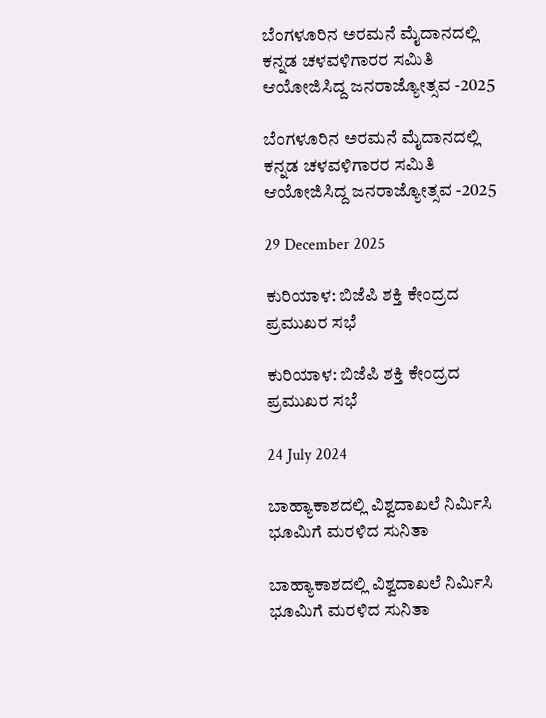ಬೆಂಗಳೂರಿನ ಅರಮನೆ ಮೈದಾನದಲ್ಲಿ ಕನ್ನಡ ಚಳವಳಿಗಾರರ ಸಮಿತಿ ಆಯೋಜಿಸಿದ್ದ ಜನರಾಜ್ಯೋತ್ಸವ -2025

ಬೆಂಗಳೂರಿನ ಅರಮನೆ ಮೈದಾನದಲ್ಲಿ ಕನ್ನಡ ಚಳವಳಿಗಾರರ ಸಮಿತಿ ಆಯೋಜಿಸಿದ್ದ ಜನರಾಜ್ಯೋತ್ಸವ -2025

29 December 2025

ಕುರಿಯಾಳ: ಬಿಜೆಪಿ ಶಕ್ತಿ ಕೇಂದ್ರದ ಪ್ರಮುಖರ ಸಭೆ

ಕುರಿಯಾಳ: ಬಿಜೆಪಿ ಶಕ್ತಿ ಕೇಂದ್ರದ ಪ್ರಮುಖರ ಸಭೆ

24 July 2024

ಬಾಹ್ಯಾಕಾಶದಲ್ಲಿ ವಿಶ್ವದಾಖಲೆ ನಿರ್ಮಿಸಿ ಭೂಮಿಗೆ ಮರಳಿದ ಸುನಿತಾ

ಬಾಹ್ಯಾಕಾಶದಲ್ಲಿ ವಿಶ್ವದಾಖಲೆ ನಿರ್ಮಿಸಿ ಭೂಮಿಗೆ ಮರಳಿದ ಸುನಿತಾ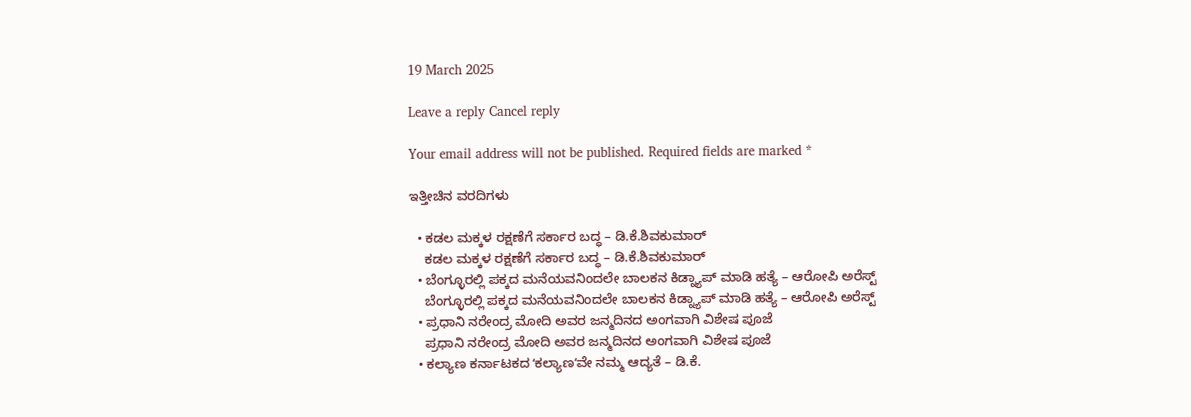19 March 2025

Leave a reply Cancel reply

Your email address will not be published. Required fields are marked *

ಇತ್ತೀಚಿನ ವರದಿಗಳು

  • ಕಡಲ ಮಕ್ಕಳ ರಕ್ಷಣೆಗೆ ಸರ್ಕಾರ ಬದ್ಧ – ಡಿ.ಕೆ.ಶಿವಕುಮಾರ್
    ಕಡಲ ಮಕ್ಕಳ ರಕ್ಷಣೆಗೆ ಸರ್ಕಾರ ಬದ್ಧ – ಡಿ.ಕೆ.ಶಿವಕುಮಾರ್
  • ಬೆಂಗ್ಳೂರಲ್ಲಿ ಪಕ್ಕದ ಮನೆಯವನಿಂದಲೇ ಬಾಲಕನ ಕಿಡ್ನ್ಯಾಪ್‌ ಮಾಡಿ ಹತ್ಯೆ – ಆರೋಪಿ ಅರೆಸ್ಟ್‌
    ಬೆಂಗ್ಳೂರಲ್ಲಿ ಪಕ್ಕದ ಮನೆಯವನಿಂದಲೇ ಬಾಲಕನ ಕಿಡ್ನ್ಯಾಪ್‌ ಮಾಡಿ ಹತ್ಯೆ – ಆರೋಪಿ ಅರೆಸ್ಟ್‌
  • ಪ್ರಧಾನಿ ನರೇಂದ್ರ ಮೋದಿ ಅವರ ಜನ್ಮದಿನದ ಅಂಗವಾಗಿ ವಿಶೇಷ ಪೂಜೆ
    ಪ್ರಧಾನಿ ನರೇಂದ್ರ ಮೋದಿ ಅವರ ಜನ್ಮದಿನದ ಅಂಗವಾಗಿ ವಿಶೇಷ ಪೂಜೆ
  • ಕಲ್ಯಾಣ ಕರ್ನಾಟಕದ ʻಕಲ್ಯಾಣʼವೇ ನಮ್ಮ ಆದ್ಯತೆ – ಡಿ.ಕೆ.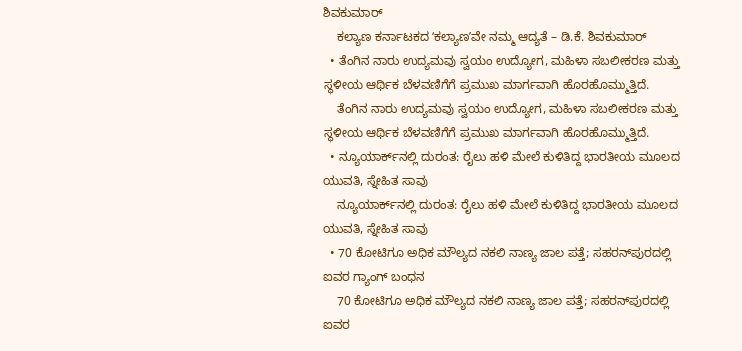ಶಿವಕುಮಾರ್
    ಕಲ್ಯಾಣ ಕರ್ನಾಟಕದ ʻಕಲ್ಯಾಣʼವೇ ನಮ್ಮ ಆದ್ಯತೆ – ಡಿ.ಕೆ. ಶಿವಕುಮಾರ್
  • ತೆಂಗಿನ ನಾರು ಉದ್ಯಮವು ಸ್ವಯಂ ಉದ್ಯೋಗ, ಮಹಿಳಾ ಸಬಲೀಕರಣ ಮತ್ತು ಸ್ಥಳೀಯ ಆರ್ಥಿಕ ಬೆಳವಣಿಗೆಗೆ ಪ್ರಮುಖ ಮಾರ್ಗವಾಗಿ ಹೊರಹೊಮ್ಮುತ್ತಿದೆ.
    ತೆಂಗಿನ ನಾರು ಉದ್ಯಮವು ಸ್ವಯಂ ಉದ್ಯೋಗ, ಮಹಿಳಾ ಸಬಲೀಕರಣ ಮತ್ತು ಸ್ಥಳೀಯ ಆರ್ಥಿಕ ಬೆಳವಣಿಗೆಗೆ ಪ್ರಮುಖ ಮಾರ್ಗವಾಗಿ ಹೊರಹೊಮ್ಮುತ್ತಿದೆ.
  • ನ್ಯೂಯಾರ್ಕ್‌ನಲ್ಲಿ ದುರಂತ: ರೈಲು ಹಳಿ ಮೇಲೆ ಕುಳಿತಿದ್ದ ಭಾರತೀಯ ಮೂಲದ ಯುವತಿ, ಸ್ನೇಹಿತ ಸಾವು
    ನ್ಯೂಯಾರ್ಕ್‌ನಲ್ಲಿ ದುರಂತ: ರೈಲು ಹಳಿ ಮೇಲೆ ಕುಳಿತಿದ್ದ ಭಾರತೀಯ ಮೂಲದ ಯುವತಿ, ಸ್ನೇಹಿತ ಸಾವು
  • 70 ಕೋಟಿಗೂ ಅಧಿಕ ಮೌಲ್ಯದ ನಕಲಿ ನಾಣ್ಯ ಜಾಲ ಪತ್ತೆ; ಸಹರನ್‌ಪುರದಲ್ಲಿ ಐವರ ಗ್ಯಾಂಗ್‌ ಬಂಧನ
    70 ಕೋಟಿಗೂ ಅಧಿಕ ಮೌಲ್ಯದ ನಕಲಿ ನಾಣ್ಯ ಜಾಲ ಪತ್ತೆ; ಸಹರನ್‌ಪುರದಲ್ಲಿ ಐವರ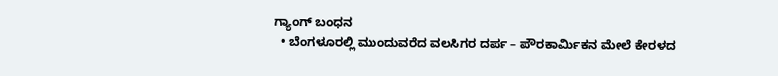ಗ್ಯಾಂಗ್‌ ಬಂಧನ
  • ಬೆಂಗಳೂರಲ್ಲಿ ಮುಂದುವರೆದ ವಲಸಿಗರ ದರ್ಪ – ಪೌರಕಾರ್ಮಿಕನ ಮೇಲೆ ಕೇರಳದ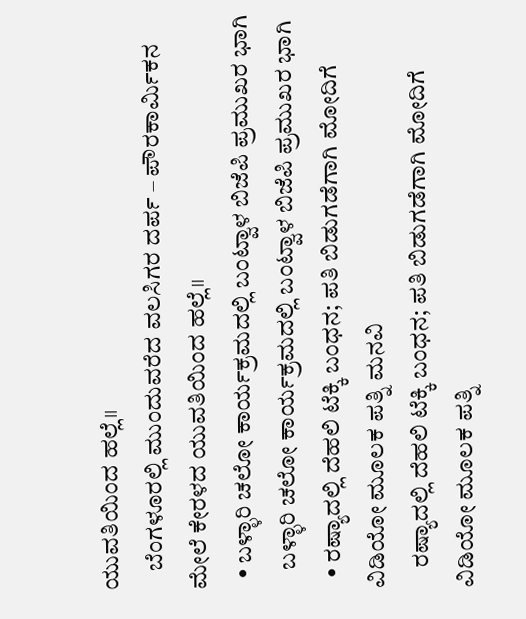ಯುವತಿಯಿಂದ ಹಲ್ಲೆ॥
    ಬೆಂಗಳೂರಲ್ಲಿ ಮುಂದುವರೆದ ವಲಸಿಗರ ದರ್ಪ – ಪೌರಕಾರ್ಮಿಕನ ಮೇಲೆ ಕೇರಳದ ಯುವತಿಯಿಂದ ಹಲ್ಲೆ॥
  • ಬಳ್ಳಾರಿ ಚಲೋ ಕಾರ್ಯಕ್ರಮದಲ್ಲಿ ಬಂಟ್ವಾಳ ಬಿಜೆಪಿ ಪ್ರಮುಖರ ಭಾಗಿ
    ಬಳ್ಳಾರಿ ಚಲೋ ಕಾರ್ಯಕ್ರಮದಲ್ಲಿ ಬಂಟ್ವಾಳ ಬಿಜೆಪಿ ಪ್ರಮುಖರ ಭಾಗಿ
  • ರಷ್ಯಾದಲ್ಲಿ ದೆಹಲಿ ಟೆಕ್ಕಿ ಬಂಧನ; ಪತಿ ಬಿಡುಗಡೆಗಾಗಿ ಮೋದಿಗೆ ವಿಡಿಯೋ ಮೂಲಕ ಪತ್ನಿ ಮನವಿ
    ರಷ್ಯಾದಲ್ಲಿ ದೆಹಲಿ ಟೆಕ್ಕಿ ಬಂಧನ; ಪತಿ ಬಿಡುಗಡೆಗಾಗಿ ಮೋದಿಗೆ ವಿಡಿಯೋ ಮೂಲಕ ಪತ್ನಿ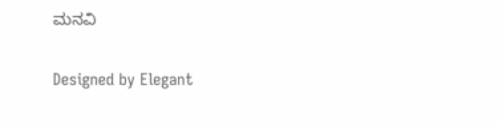ಮನವಿ

Designed by Elegant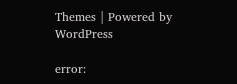Themes | Powered by WordPress

error: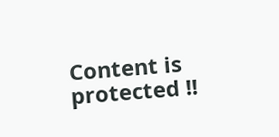Content is protected !!